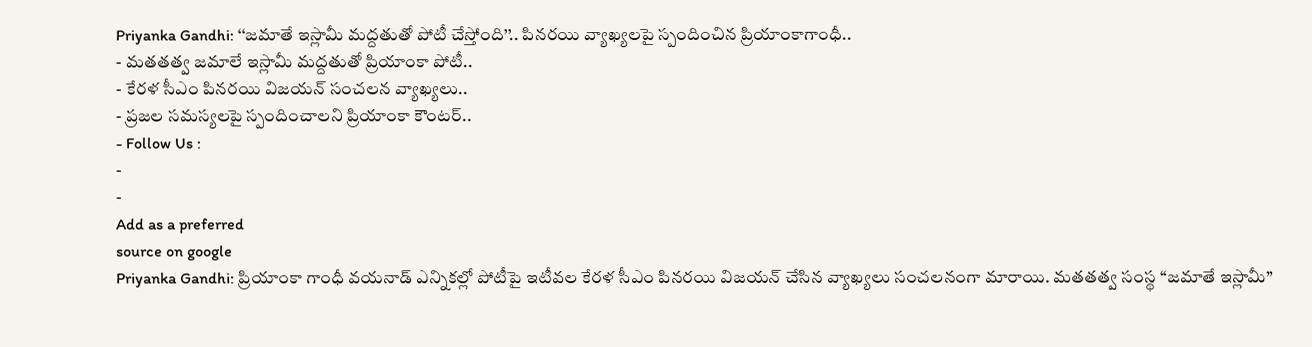Priyanka Gandhi: ‘‘జమాతే ఇస్లామీ మద్దతుతో పోటీ చేస్తోంది’’.. పినరయి వ్యాఖ్యలపై స్పందించిన ప్రియాంకాగాంధీ..
- మతతత్వ జమాలే ఇస్లామీ మద్దతుతో ప్రియాంకా పోటీ..
- కేరళ సీఎం పినరయి విజయన్ సంచలన వ్యాఖ్యలు..
- ప్రజల సమస్యలపై స్పందించాలని ప్రియాంకా కౌంటర్..
- Follow Us :
-
-
Add as a preferred
source on google
Priyanka Gandhi: ప్రియాంకా గాంధీ వయనాడ్ ఎన్నికల్లో పోటీపై ఇటీవల కేరళ సీఎం పినరయి విజయన్ చేసిన వ్యాఖ్యలు సంచలనంగా మారాయి. మతతత్వ సంస్థ ‘‘జమాతే ఇస్లామీ’’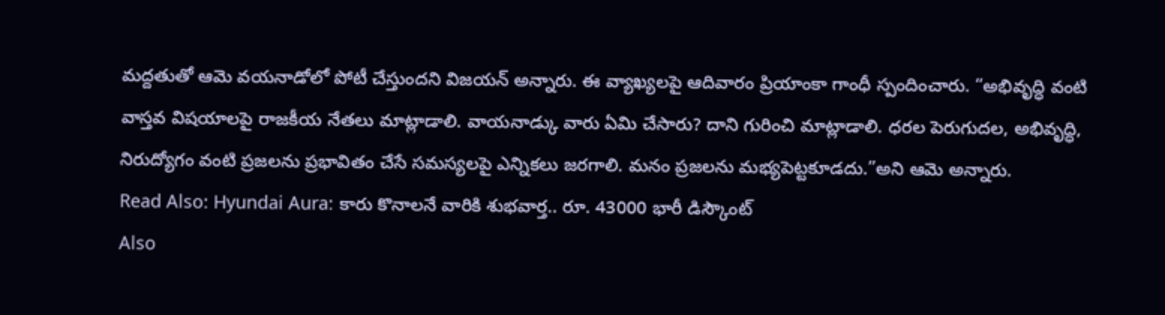మద్దతుతో ఆమె వయనాడోలో పోటీ చేస్తుందని విజయన్ అన్నారు. ఈ వ్యాఖ్యలపై ఆదివారం ప్రియాంకా గాంధీ స్పందించారు. “అభివృద్ధి వంటి వాస్తవ విషయాలపై రాజకీయ నేతలు మాట్లాడాలి. వాయనాడ్కు వారు ఏమి చేసారు? దాని గురించి మాట్లాడాలి. ధరల పెరుగుదల, అభివృద్ధి, నిరుద్యోగం వంటి ప్రజలను ప్రభావితం చేసే సమస్యలపై ఎన్నికలు జరగాలి. మనం ప్రజలను మభ్యపెట్టకూడదు.”అని ఆమె అన్నారు.
Read Also: Hyundai Aura: కారు కొనాలనే వారికి శుభవార్త.. రూ. 43000 భారీ డిస్కౌంట్
Also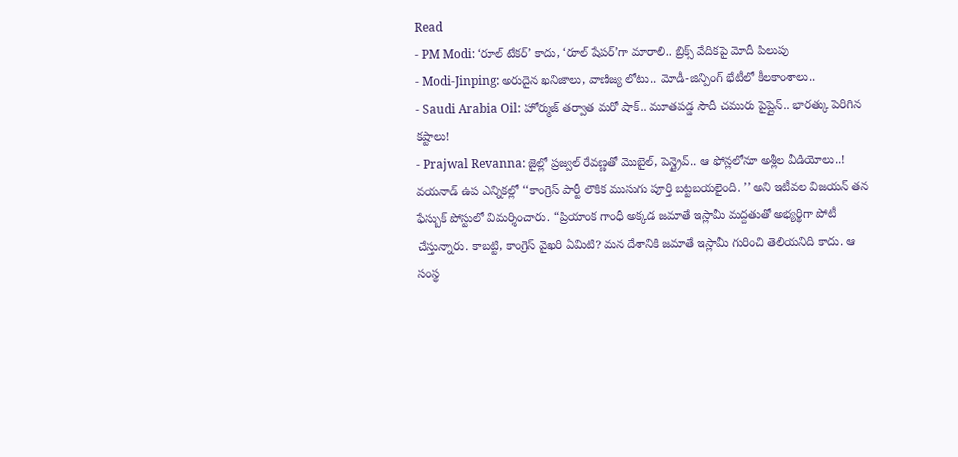Read
- PM Modi: ‘రూల్ టేకర్’ కాదు, ‘రూల్ షేపర్’గా మారాలి.. బ్రిక్స్ వేదికపై మోదీ పిలుపు
- Modi-Jinping: అరుదైన ఖనిజాలు, వాణిజ్య లోటు.. మోడీ-జిన్పింగ్ భేటీలో కీలకాంశాలు..
- Saudi Arabia Oil: హోర్ముజ్ తర్వాత మరో షాక్.. మూతపడ్డ సౌదీ చమురు పైప్లైన్.. భారత్కు పెరిగిన కష్టాలు!
- Prajwal Revanna: జైల్లో ప్రజ్వల్ రేవణ్ణతో మొబైల్, పెన్డ్రైవ్.. ఆ ఫోన్లలోనూ అశ్లీల వీడియోలు..!
వయనాడ్ ఉప ఎన్నికల్లో ‘‘కాంగ్రెస్ పార్టీ లౌకిక ముసుగు పూర్తి బట్టబయలైంది. ’’ అని ఇటీవల విజయన్ తన ఫేస్బుక్ పోస్టులో విమర్శించారు. “ప్రియాంక గాంధీ అక్కడ జమాతే ఇస్లామీ మద్దతుతో అభ్యర్థిగా పోటీ చేస్తున్నారు. కాబట్టి, కాంగ్రెస్ వైఖరి ఏమిటి? మన దేశానికి జమాతే ఇస్లామీ గురించి తెలియనిది కాదు. ఆ సంస్థ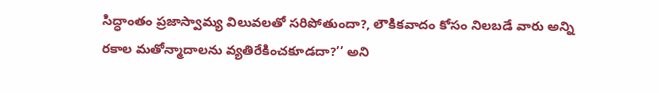సిద్ధాంతం ప్రజాస్వామ్య విలువలతో సరిపోతుందా?, లౌకికవాదం కోసం నిలబడే వారు అన్ని రకాల మతోన్మాదాలను వ్యతిరేకించకూడదా?’’ అని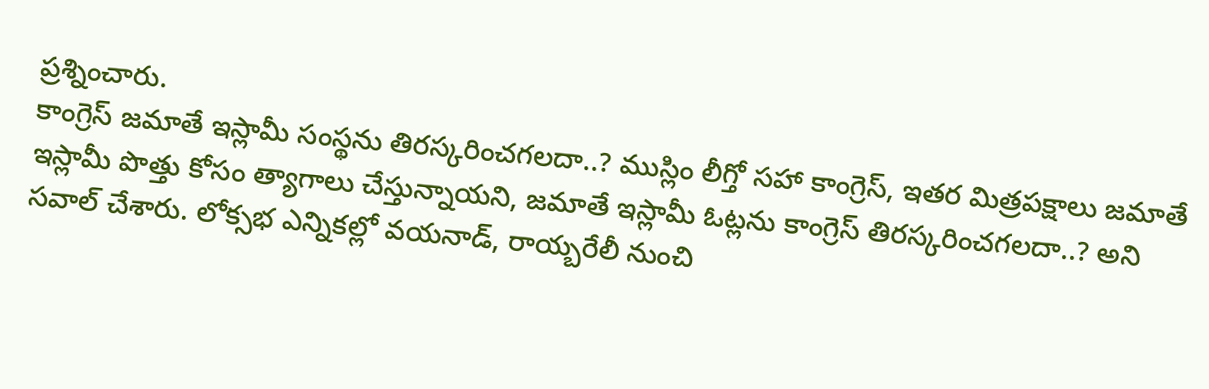ప్రశ్నించారు.
కాంగ్రెస్ జమాతే ఇస్లామీ సంస్థను తిరస్కరించగలదా..? ముస్లిం లీగ్తో సహా కాంగ్రెస్, ఇతర మిత్రపక్షాలు జమాతే ఇస్లామీ పొత్తు కోసం త్యాగాలు చేస్తున్నాయని, జమాతే ఇస్లామీ ఓట్లను కాంగ్రెస్ తిరస్కరించగలదా..? అని సవాల్ చేశారు. లోక్సభ ఎన్నికల్లో వయనాడ్, రాయ్బరేలీ నుంచి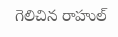గెలిచిన రాహుల్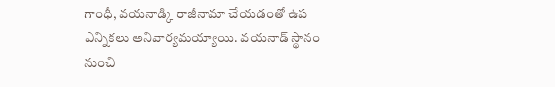గాంధీ, వయనాడ్కి రాజీనామా చేయడంతో ఉప ఎన్నికలు అనివార్యమయ్యాయి. వయనాడ్ స్థానం నుంచి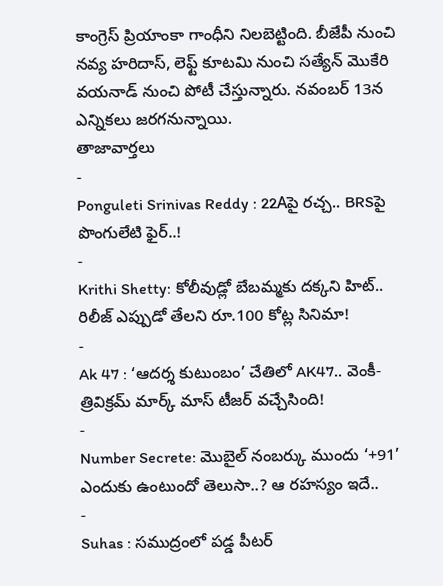కాంగ్రెస్ ప్రియాంకా గాంధీని నిలబెట్టింది. బీజేపీ నుంచి నవ్య హరిదాస్, లెఫ్ట్ కూటమి నుంచి సత్యేన్ మొకేరి వయనాడ్ నుంచి పోటీ చేస్తున్నారు. నవంబర్ 13న ఎన్నికలు జరగనున్నాయి.
తాజావార్తలు
-
Ponguleti Srinivas Reddy : 22Aపై రచ్చ.. BRSపై పొంగులేటి ఫైర్..!
-
Krithi Shetty: కోలీవుడ్లో బేబమ్మకు దక్కని హిట్.. రిలీజ్ ఎప్పుడో తేలని రూ.100 కోట్ల సినిమా!
-
Ak 47 : ‘ఆదర్శ కుటుంబం’ చేతిలో AK47.. వెంకీ-త్రివిక్రమ్ మార్క్ మాస్ టీజర్ వచ్చేసింది!
-
Number Secrete: మొబైల్ నంబర్కు ముందు ‘+91’ ఎందుకు ఉంటుందో తెలుసా..? ఆ రహస్యం ఇదే..
-
Suhas : సముద్రంలో పడ్డ పీటర్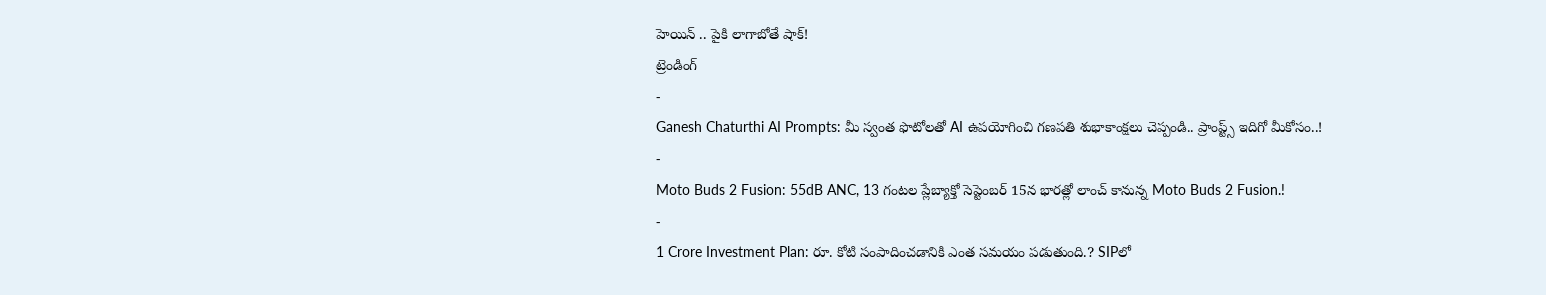హెయిన్ .. పైకి లాగాబోతే షాక్!
ట్రెండింగ్
-
Ganesh Chaturthi AI Prompts: మీ స్వంత ఫొటోలతో AI ఉపయోగించి గణపతి శుభాకాంక్షలు చెప్పండి.. ప్రాంప్ట్స్ ఇదిగో మీకోసం..!
-
Moto Buds 2 Fusion: 55dB ANC, 13 గంటల ప్లేబ్యాక్తో సెప్టెంబర్ 15న భారత్లో లాంచ్ కానున్న Moto Buds 2 Fusion.!
-
1 Crore Investment Plan: రూ. కోటి సంపాదించడానికి ఎంత సమయం పడుతుంది.? SIPలో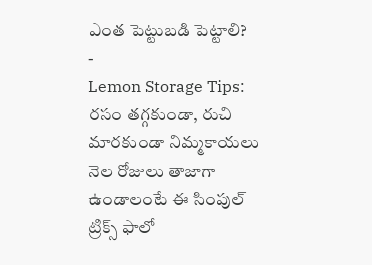ఎంత పెట్టుబడి పెట్టాలి?
-
Lemon Storage Tips: రసం తగ్గకుండా, రుచి మారకుండా నిమ్మకాయలు నెల రోజులు తాజాగా ఉండాలంటే ఈ సింపుల్ ట్రిక్స్ ఫాలో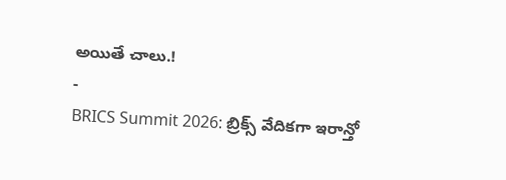అయితే చాలు.!
-
BRICS Summit 2026: బ్రిక్స్ వేదికగా ఇరాన్తో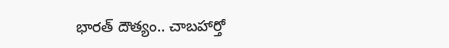భారత్ దౌత్యం.. చాబహార్తో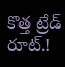కొత్త ట్రేడ్ రూట్.!